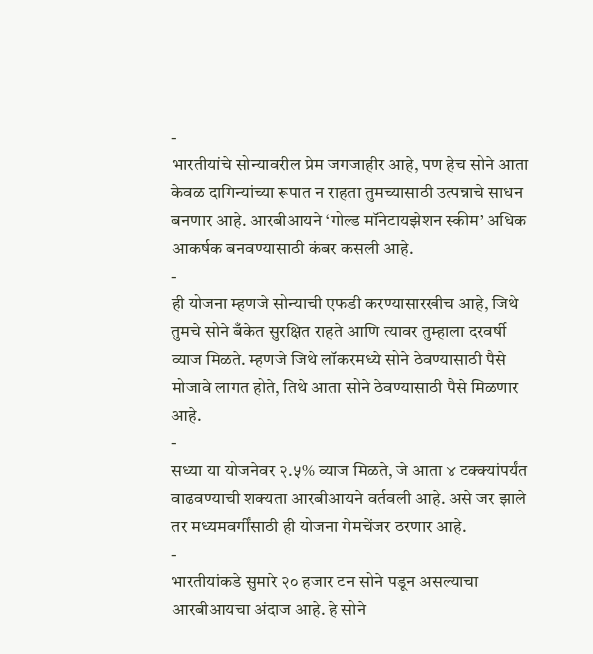-
भारतीयांचे सोन्यावरील प्रेम जगजाहीर आहे, पण हेच सोने आता केवळ दागिन्यांच्या रूपात न राहता तुमच्यासाठी उत्पन्नाचे साधन बनणार आहे. आरबीआयने ‘गोल्ड मॉनेटायझेशन स्कीम’ अधिक आकर्षक बनवण्यासाठी कंबर कसली आहे.
-
ही योजना म्हणजे सोन्याची एफडी करण्यासारखीच आहे, जिथे तुमचे सोने बँकेत सुरक्षित राहते आणि त्यावर तुम्हाला दरवर्षी व्याज मिळते. म्हणजे जिथे लॉकरमध्ये सोने ठेवण्यासाठी पैसे मोजावे लागत होते, तिथे आता सोने ठेवण्यासाठी पैसे मिळणार आहे.
-
सध्या या योजनेवर २.५% व्याज मिळते, जे आता ४ टक्क्यांपर्यंत वाढवण्याची शक्यता आरबीआयने वर्तवली आहे. असे जर झाले तर मध्यमवर्गींसाठी ही योजना गेमचेंजर ठरणार आहे.
-
भारतीयांकडे सुमारे २० हजार टन सोने पडून असल्याचा आरबीआयचा अंदाज आहे. हे सोने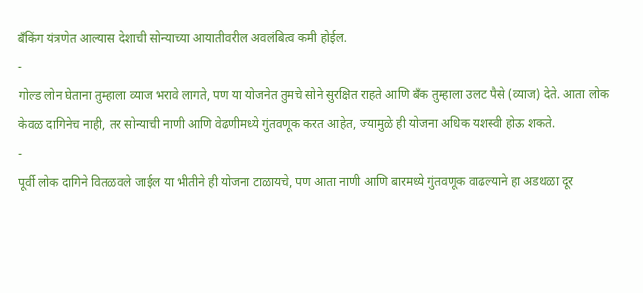बँकिंग यंत्रणेत आल्यास देशाची सोन्याच्या आयातीवरील अवलंबित्व कमी होईल.
-
गोल्ड लोन घेताना तुम्हाला व्याज भरावे लागते, पण या योजनेत तुमचे सोने सुरक्षित राहते आणि बँक तुम्हाला उलट पैसे (व्याज) देते. आता लोक केवळ दागिनेच नाही, तर सोन्याची नाणी आणि वेढणीमध्ये गुंतवणूक करत आहेत, ज्यामुळे ही योजना अधिक यशस्वी होऊ शकते.
-
पूर्वी लोक दागिने वितळवले जाईल या भीतीने ही योजना टाळायचे, पण आता नाणी आणि बारमध्ये गुंतवणूक वाढल्याने हा अडथळा दूर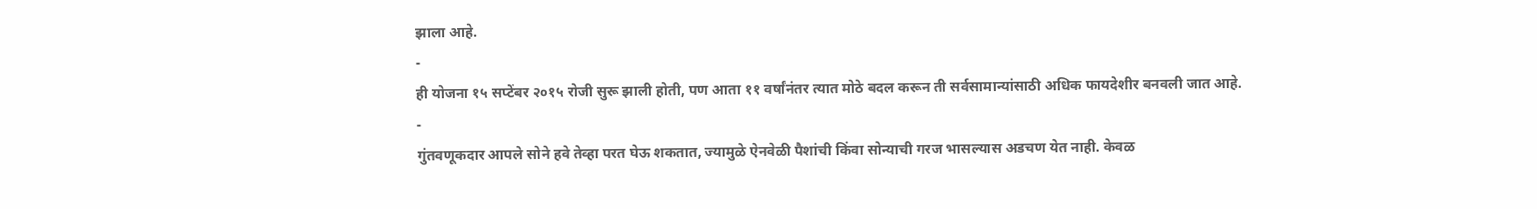झाला आहे.
-
ही योजना १५ सप्टेंबर २०१५ रोजी सुरू झाली होती, पण आता ११ वर्षांनंतर त्यात मोठे बदल करून ती सर्वसामान्यांसाठी अधिक फायदेशीर बनवली जात आहे.
-
गुंतवणूकदार आपले सोने हवे तेव्हा परत घेऊ शकतात, ज्यामुळे ऐनवेळी पैशांची किंवा सोन्याची गरज भासल्यास अडचण येत नाही. केवळ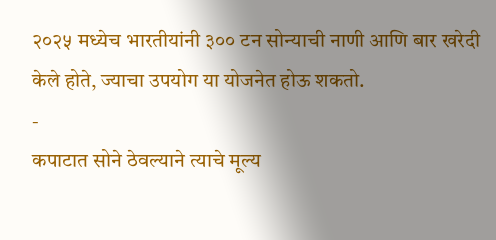२०२५ मध्येच भारतीयांनी ३०० टन सोन्याची नाणी आणि बार खरेदी केले होते, ज्याचा उपयोग या योजनेत होऊ शकतो.
-
कपाटात सोने ठेवल्याने त्याचे मूल्य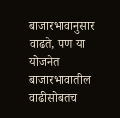बाजारभावानुसार वाढते, पण या योजनेत बाजारभावातील वाढीसोबतच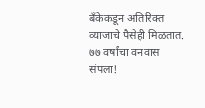बँकेकडून अतिरिक्त व्याजाचे पैसेही मिळतात.
७७ वर्षांचा वनवास संपला!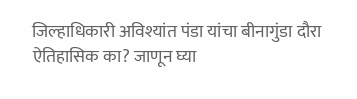जिल्हाधिकारी अविश्यांत पंडा यांचा बीनागुंडा दौरा ऐतिहासिक का? जाणून घ्या